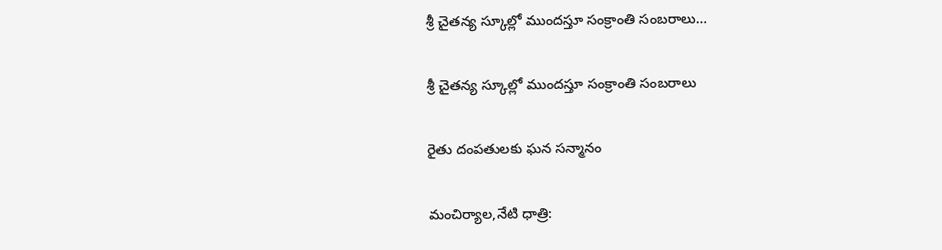శ్రీ చైతన్య స్కూల్లో ముందస్తూ సంక్రాంతి సంబరాలు…

శ్రీ చైతన్య స్కూల్లో ముందస్తూ సంక్రాంతి సంబరాలు

రైతు దంపతులకు ఘన సన్మానం

మంచిర్యాల,నేటి ధాత్రి: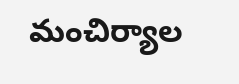మంచిర్యాల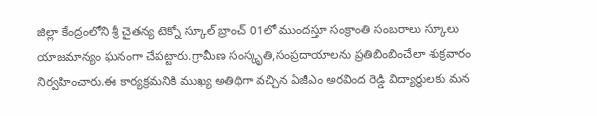జిల్లా కేంద్రంలోని శ్రీ చైతన్య టెక్నో స్కూల్ బ్రాంచ్ 01లో ముందస్తూ సంక్రాంతి సంబరాలు స్కూలు యాజమాన్యం ఘనంగా చేపట్టారు.గ్రామీణ సంస్కృతి,సంప్రదాయాలను ప్రతిబింబించేలా శుక్రవారం నిర్వహించారు.ఈ కార్యక్రమనికి ముఖ్య అతిథిగా వచ్చిన ఏజీఎం అరవింద రెడ్డి విద్యార్థులకు మన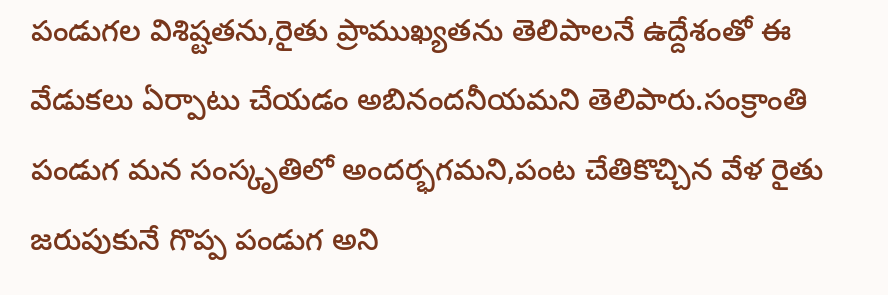పండుగల విశిష్టతను,రైతు ప్రాముఖ్యతను తెలిపాలనే ఉద్దేశంతో ఈ వేడుకలు ఏర్పాటు చేయడం అబినందనీయమని తెలిపారు.సంక్రాంతి పండుగ మన సంస్కృతిలో అందర్భగమని,పంట చేతికొచ్చిన వేళ రైతు జరుపుకునే గొప్ప పండుగ అని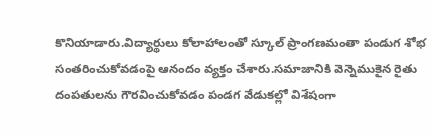కొనియాడారు.విద్యార్థులు కోలాహాలంతో స్కూల్ ప్రాంగణమంతా పండుగ శోభ సంతరించుకోవడంపై ఆనందం వ్యక్తం చేశారు.సమాజానికి వెన్నెముకైన రైతు దంపతులను గౌరవించుకోవడం పండగ వేడుకల్లో విశేషంగా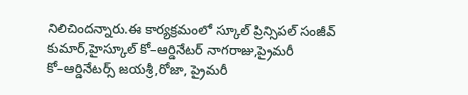నిలిచిందన్నారు.ఈ కార్యక్రమంలో స్కూల్ ప్రిన్సిపల్ సంజీవ్ కుమార్,హైస్కూల్ కో–ఆర్డినేటర్ నాగరాజు,ప్రైమరీ కో–ఆర్డినేటర్స్ జయశ్రీ,రోజా, ప్రైమరీ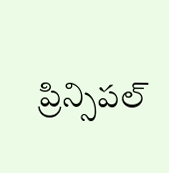ప్రిన్సిపల్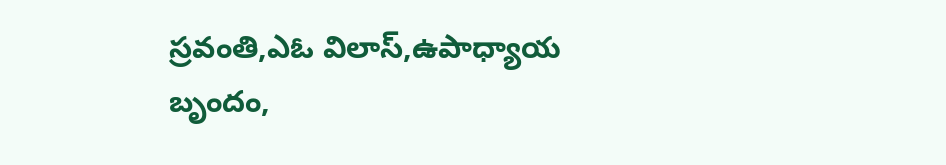స్రవంతి,ఎఓ విలాస్,ఉపాధ్యాయ బృందం,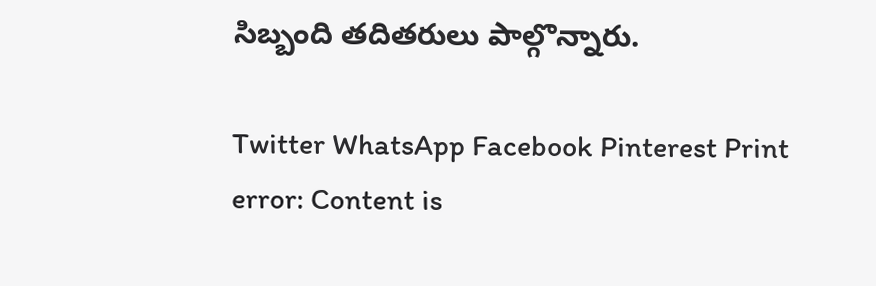సిబ్బంది తదితరులు పాల్గొన్నారు.

Twitter WhatsApp Facebook Pinterest Print
error: Content is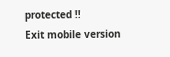protected !!
Exit mobile version